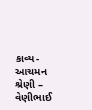કાવ્ય-આચમન શ્રેણી – વેણીભાઈ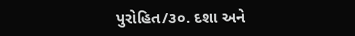પુરોહિત/૩૦. દશા અને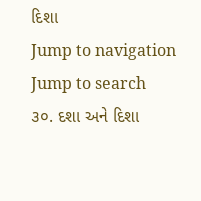દિશા
Jump to navigation
Jump to search
૩૦. દશા અને દિશા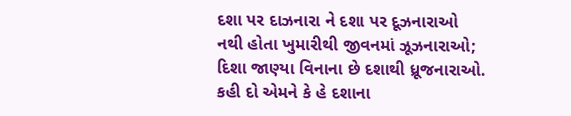દશા પર દાઝનારા ને દશા પર દૂઝનારાઓ
નથી હોતા ખુમારીથી જીવનમાં ઝૂઝનારાઓ;
દિશા જાણ્યા વિનાના છે દશાથી ધ્રૂજનારાઓ.
કહી દો એમને કે હે દશાના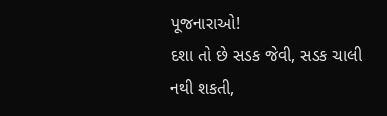પૂજનારાઓ!
દશા તો છે સડક જેવી, સડક ચાલી નથી શકતી,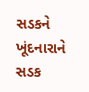સડકને ખૂંદનારાને સડક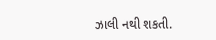ઝાલી નથી શકતી.